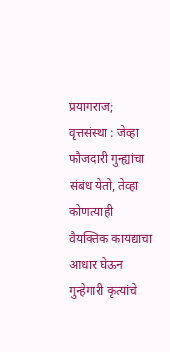प्रयागराज; वृत्तसंस्था : जेव्हा फौजदारी गुन्ह्यांचा संबंध येतो, तेव्हा कोणत्याही वैयक्तिक कायद्याचा आधार घेऊन गुन्हेगारी कृत्यांचे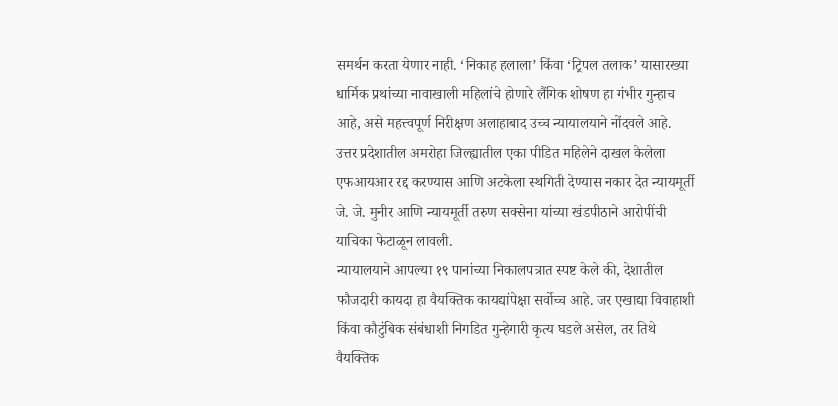समर्थन करता येणार नाही. ‘निकाह हलाला’ किंवा ‘ट्रिपल तलाक’ यासारख्या धार्मिक प्रथांच्या नावाखाली महिलांचे होणारे लैंगिक शोषण हा गंभीर गुन्हाच आहे, असे महत्त्वपूर्ण निरीक्षण अलाहाबाद उच्च न्यायालयाने नोंदवले आहे.
उत्तर प्रदेशातील अमरोहा जिल्ह्यातील एका पीडित महिलेने दाखल केलेला एफआयआर रद्द करण्यास आणि अटकेला स्थगिती देण्यास नकार देत न्यायमूर्ती जे. जे. मुनीर आणि न्यायमूर्ती तरुण सक्सेना यांच्या खंडपीठाने आरोपींची याचिका फेटाळून लावली.
न्यायालयाने आपल्या १९ पानांच्या निकालपत्रात स्पष्ट केले की, देशातील फौजदारी कायदा हा वैयक्तिक कायद्यांपेक्षा सर्वोच्च आहे. जर एखाद्या विवाहाशी किंवा कौटुंबिक संबंधाशी निगडित गुन्हेगारी कृत्य घडले असेल, तर तिथे वैयक्तिक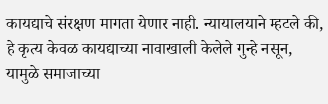कायद्याचे संरक्षण मागता येणार नाही. न्यायालयाने म्हटले की, हे कृत्य केवळ कायद्याच्या नावाखाली केलेले गुन्हे नसून, यामुळे समाजाच्या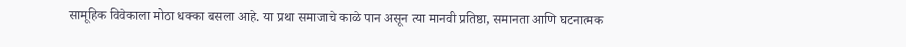सामूहिक विवेकाला मोठा धक्का बसला आहे. या प्रथा समाजाचे काळे पान असून त्या मानवी प्रतिष्ठा, समानता आणि घटनात्मक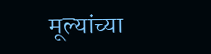मूल्यांच्या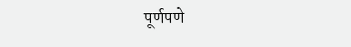पूर्णपणे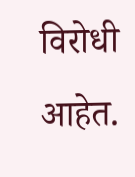विरोधी आहेत.